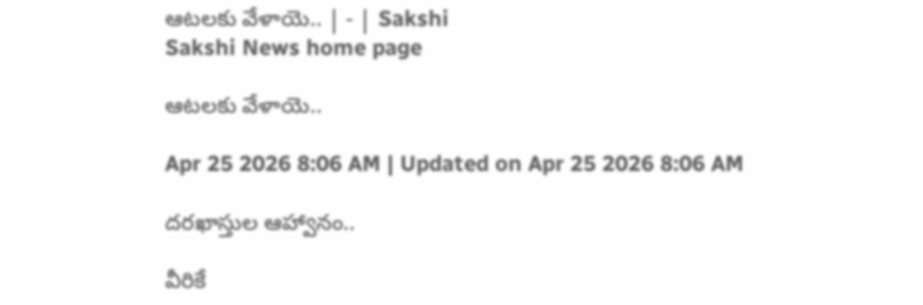ఆటలకు వేళాయె.. | - | Sakshi
Sakshi News home page

ఆటలకు వేళాయె..

Apr 25 2026 8:06 AM | Updated on Apr 25 2026 8:06 AM

దరఖాస్తుల ఆహ్వానం..

వీరికే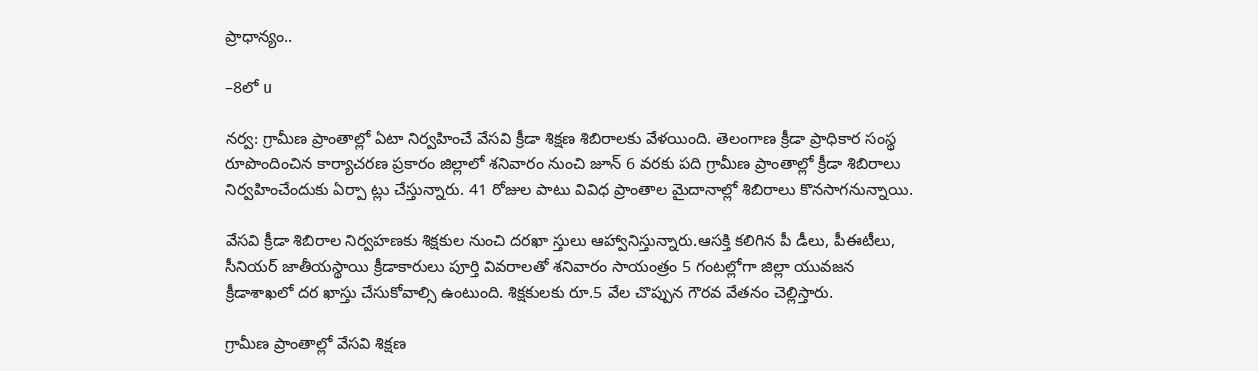ప్రాధాన్యం..

–8లో u

నర్వ: గ్రామీణ ప్రాంతాల్లో ఏటా నిర్వహించే వేసవి క్రీడా శిక్షణ శిబిరాలకు వేళయింది. తెలంగాణ క్రీడా ప్రాధికార సంస్థ రూపొందించిన కార్యాచరణ ప్రకారం జిల్లాలో శనివారం నుంచి జూన్‌ 6 వరకు పది గ్రామీణ ప్రాంతాల్లో క్రీడా శిబిరాలు నిర్వహించేందుకు ఏర్పా ట్లు చేస్తున్నారు. 41 రోజుల పాటు వివిధ ప్రాంతాల మైదానాల్లో శిబిరాలు కొనసాగనున్నాయి.

వేసవి క్రీడా శిబిరాల నిర్వహణకు శిక్షకుల నుంచి దరఖా స్తులు ఆహ్వానిస్తున్నారు.ఆసక్తి కలిగిన పీ డీలు, పీఈటీలు, సీనియర్‌ జాతీయస్థాయి క్రీడాకారులు పూర్తి వివరాలతో శనివారం సాయంత్రం 5 గంటల్లోగా జిల్లా యువజన క్రీడాశాఖలో దర ఖాస్తు చేసుకోవాల్సి ఉంటుంది. శిక్షకులకు రూ.5 వేల చొప్పున గౌరవ వేతనం చెల్లిస్తారు.

గ్రామీణ ప్రాంతాల్లో వేసవి శిక్షణ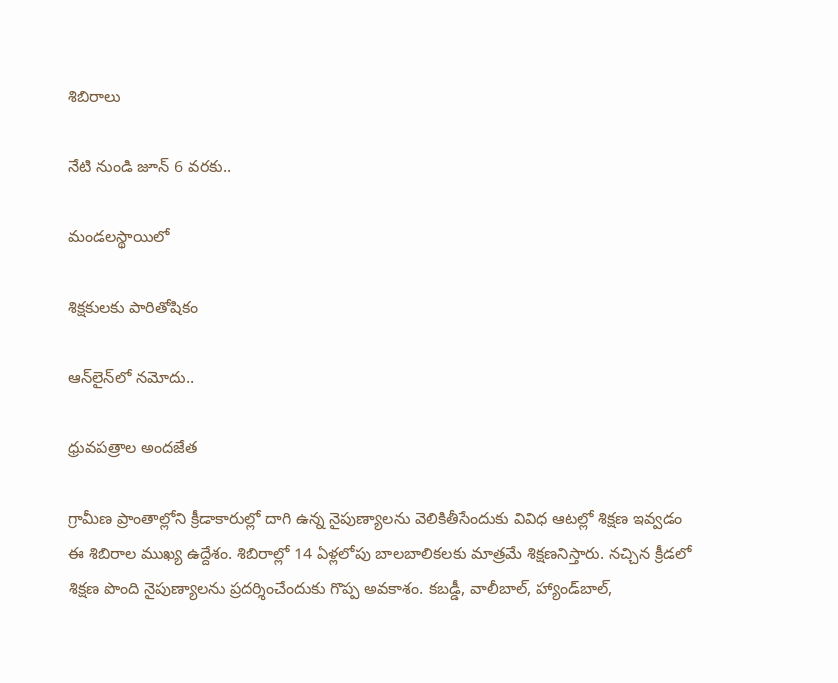శిబిరాలు

నేటి నుండి జూన్‌ 6 వరకు..

మండలస్థాయిలో

శిక్షకులకు పారితోషికం

ఆన్‌లైన్‌లో నమోదు..

ధ్రువపత్రాల అందజేత

గ్రామీణ ప్రాంతాల్లోని క్రీడాకారుల్లో దాగి ఉన్న నైపుణ్యాలను వెలికితీసేందుకు వివిధ ఆటల్లో శిక్షణ ఇవ్వడం ఈ శిబిరాల ముఖ్య ఉద్దేశం. శిబిరాల్లో 14 ఏళ్లలోపు బాలబాలికలకు మాత్రమే శిక్షణనిస్తారు. నచ్చిన క్రీడలో శిక్షణ పొంది నైపుణ్యాలను ప్రదర్శించేందుకు గొప్ప అవకాశం. కబడ్డీ, వాలీబాల్‌, హ్యాండ్‌బాల్‌,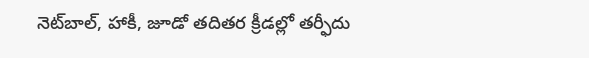నెట్‌బాల్‌, హాకీ, జూడో తదితర క్రీడల్లో తర్ఫీదు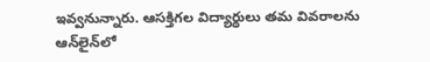ఇవ్వనున్నారు. ఆసక్తిగల విద్యార్థులు తమ వివరాలను ఆన్‌లైన్‌లో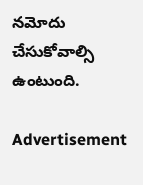నమోదు చేసుకోవాల్సి ఉంటుంది.

Advertisement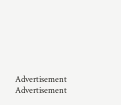Advertisement
Advertisement